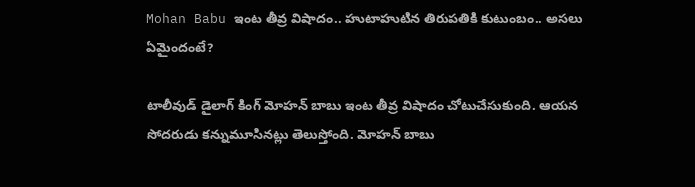Mohan Babu ఇంట తీవ్ర విషాదం.. హుటాహుటిన తిరుపతికి కుటుంబం.. అసలు ఏమైందంటే?

టాలీవుడ్ డైలాగ్ కింగ్ మోహన్ బాబు ఇంట తీవ్ర విషాదం చోటుచేసుకుంది. ఆయన సోదరుడు కన్నుమూసినట్లు తెలుస్తోంది. మోహన్ బాబు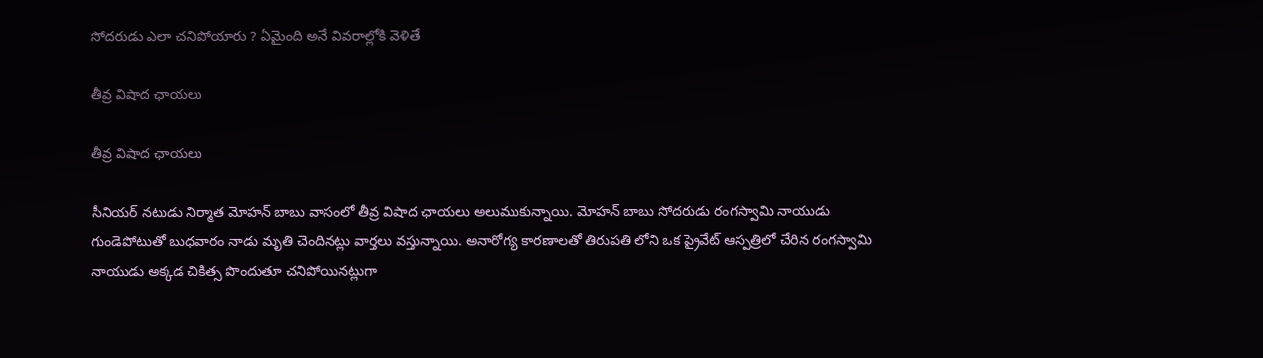సోదరుడు ఎలా చనిపోయారు ? ఏమైంది అనే వివరాల్లోకి వెళితే

తీవ్ర విషాద ఛాయలు

తీవ్ర విషాద ఛాయలు

సీనియర్ నటుడు నిర్మాత మోహన్ బాబు వాసంలో తీవ్ర విషాద ఛాయలు అలుముకున్నాయి. మోహన్ బాబు సోదరుడు రంగస్వామి నాయుడు గుండెపోటుతో బుధవారం నాడు మృతి చెందినట్లు వార్తలు వస్తున్నాయి. అనారోగ్య కారణాలతో తిరుపతి లోని ఒక ప్రైవేట్ ఆస్పత్రిలో చేరిన రంగస్వామి నాయుడు అక్కడ చికిత్స పొందుతూ చనిపోయినట్లుగా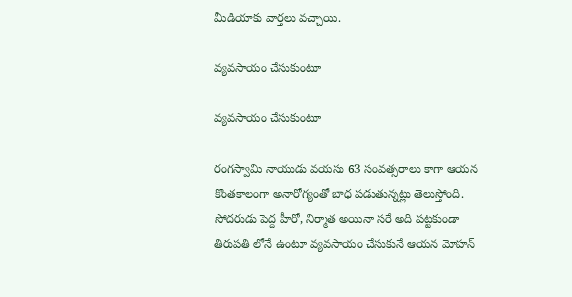మీడియాకు వార్తలు వచ్చాయి.

వ్యవసాయం చేసుకుంటూ

వ్యవసాయం చేసుకుంటూ

రంగస్వామి నాయుడు వయసు 63 సంవత్సరాలు కాగా ఆయన కొంతకాలంగా అనారోగ్యంతో బాధ పడుతున్నట్లు తెలుస్తోంది. సోదరుడు పెద్ద హీరో, నిర్మాత అయినా సరే అది పట్టకుండా తిరుపతి లోనే ఉంటూ వ్యవసాయం చేసుకునే ఆయన మోహన్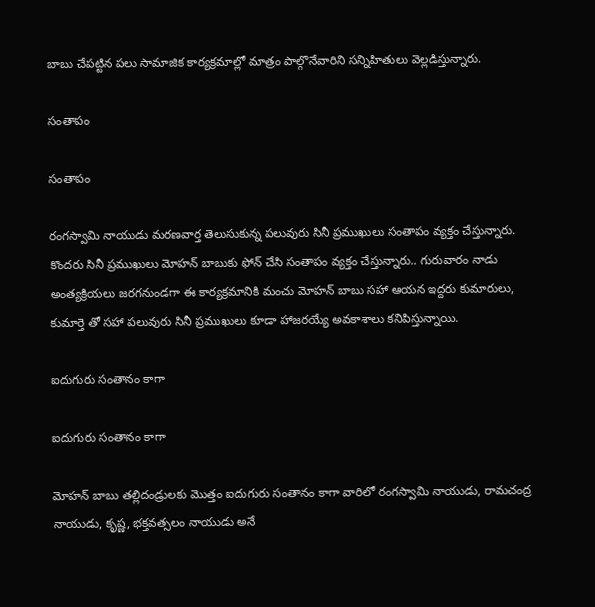బాబు చేపట్టిన పలు సామాజిక కార్యక్రమాల్లో మాత్రం పాల్గొనేవారిని సన్నిహితులు వెల్లడిస్తున్నారు.

సంతాపం

సంతాపం

రంగస్వామి నాయుడు మరణవార్త తెలుసుకున్న పలువురు సినీ ప్రముఖులు సంతాపం వ్యక్తం చేస్తున్నారు. కొందరు సినీ ప్రముఖులు మోహన్ బాబుకు ఫోన్ చేసి సంతాపం వ్యక్తం చేస్తున్నారు.. గురువారం నాడు అంత్యక్రియలు జరగనుండగా ఈ కార్యక్రమానికి మంచు మోహన్ బాబు సహా ఆయన ఇద్దరు కుమారులు, కుమార్తె తో సహా పలువురు సినీ ప్రముఖులు కూడా హాజరయ్యే అవకాశాలు కనిపిస్తున్నాయి.

ఐదుగురు సంతానం కాగా

ఐదుగురు సంతానం కాగా

మోహన్ బాబు తల్లిదండ్రులకు మొత్తం ఐదుగురు సంతానం కాగా వారిలో రంగస్వామి నాయుడు, రామచంద్ర నాయుడు, కృష్ణ, భక్తవత్సలం నాయుడు అనే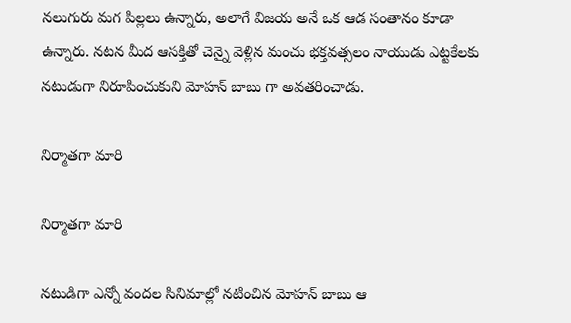నలుగురు మగ పిల్లలు ఉన్నారు, అలాగే విజయ అనే ఒక ఆడ సంతానం కూడా ఉన్నారు. నటన మీద ఆసక్తితో చెన్నై వెళ్లిన మంచు భక్తవత్సలం నాయుడు ఎట్టకేలకు నటుడుగా నిరూపించుకుని మోహన్ బాబు గా అవతరించాడు.

నిర్మాతగా మారి

నిర్మాతగా మారి

నటుడిగా ఎన్నో వందల సినిమాల్లో నటించిన మోహన్ బాబు ఆ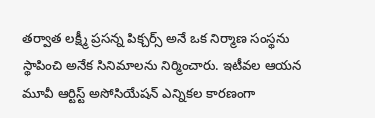తర్వాత లక్ష్మీ ప్రసన్న పిక్చర్స్ అనే ఒక నిర్మాణ సంస్థను స్థాపించి అనేక సినిమాలను నిర్మించారు. ఇటీవల ఆయన మూవీ ఆర్టిస్ట్ అసోసియేషన్ ఎన్నికల కారణంగా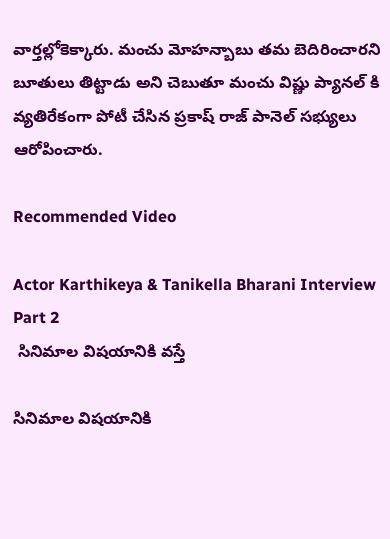వార్తల్లోకెక్కారు. మంచు మోహన్బాబు తమ బెదిరించారని బూతులు తిట్టాడు అని చెబుతూ మంచు విష్ణు ప్యానల్ కి వ్యతిరేకంగా పోటీ చేసిన ప్రకాష్ రాజ్ పానెల్ సభ్యులు ఆరోపించారు.

Recommended Video

Actor Karthikeya & Tanikella Bharani Interview Part 2
 సినిమాల విషయానికి వస్తే

సినిమాల విషయానికి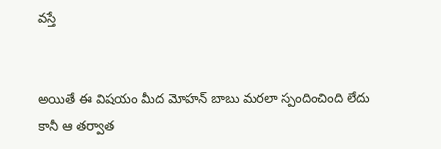వస్తే


అయితే ఈ విషయం మీద మోహన్ బాబు మరలా స్పందించింది లేదు కానీ ఆ తర్వాత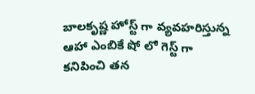బాలకృష్ణ హోస్ట్ గా వ్యవహరిస్తున్న ఆహా ఎంబికే షో లో గెస్ట్ గా కనిపించి తన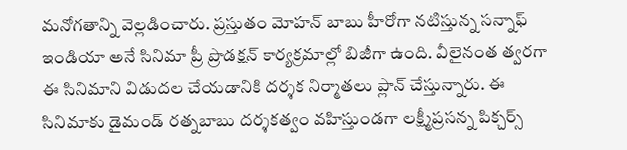మనోగతాన్ని వెల్లడించారు. ప్రస్తుతం మోహన్ బాబు హీరోగా నటిస్తున్న సన్నాఫ్ ఇండియా అనే సినిమా ప్రీ ప్రొడక్షన్ కార్యక్రమాల్లో బిజీగా ఉంది. వీలైనంత త్వరగా ఈ సినిమాని విడుదల చేయడానికి దర్శక నిర్మాతలు ప్లాన్ చేస్తున్నారు. ఈ సినిమాకు డైమండ్ రత్నబాబు దర్శకత్వం వహిస్తుండగా లక్ష్మీప్రసన్న పిక్చర్స్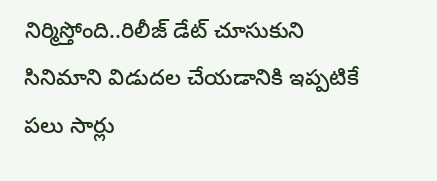నిర్మిస్తోంది..రిలీజ్ డేట్ చూసుకుని సినిమాని విడుదల చేయడానికి ఇప్పటికే పలు సార్లు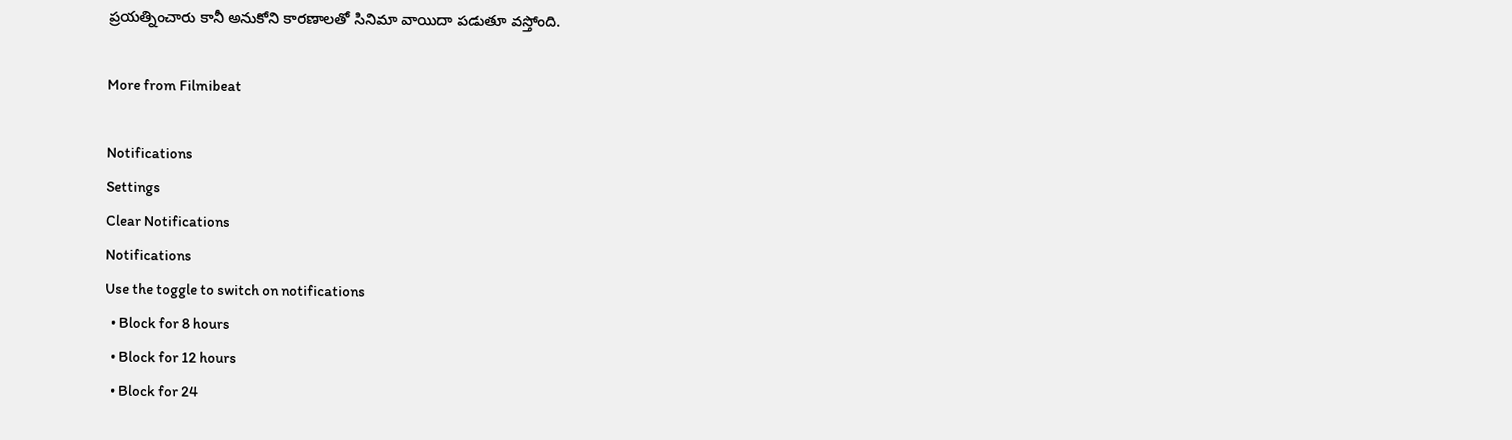ప్రయత్నించారు కానీ అనుకోని కారణాలతో సినిమా వాయిదా పడుతూ వస్తోంది.

More from Filmibeat

Notifications
Settings
Clear Notifications
Notifications
Use the toggle to switch on notifications
  • Block for 8 hours
  • Block for 12 hours
  • Block for 24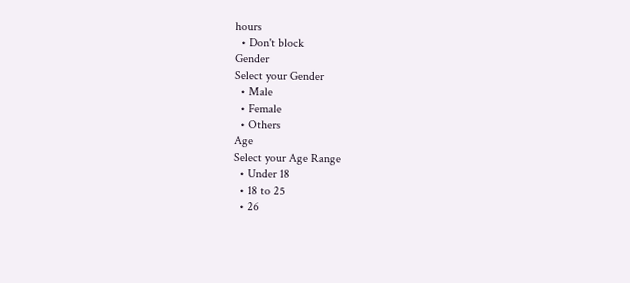hours
  • Don't block
Gender
Select your Gender
  • Male
  • Female
  • Others
Age
Select your Age Range
  • Under 18
  • 18 to 25
  • 26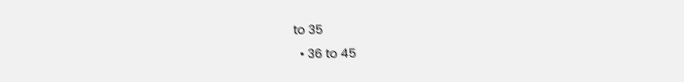to 35
  • 36 to 45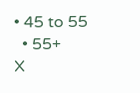• 45 to 55
  • 55+
X